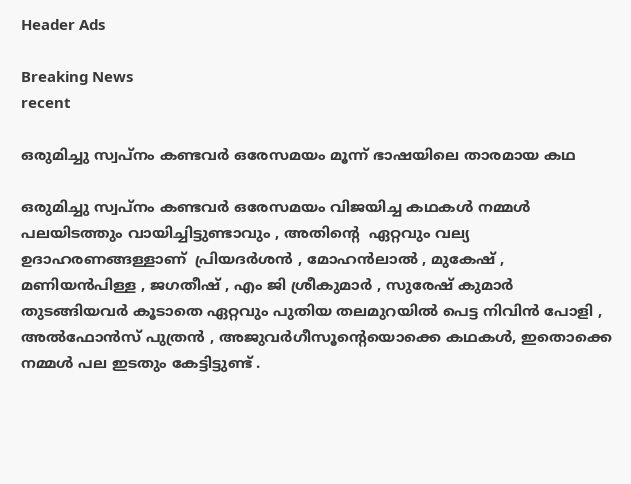Header Ads

Breaking News
recent

ഒരുമിച്ചു സ്വപ്‌നം കണ്ടവർ ഒരേസമയം മൂന്ന് ഭാഷയിലെ താരമായ കഥ

ഒരുമിച്ചു സ്വപ്‌നം കണ്ടവർ ഒരേസമയം വിജയിച്ച കഥകൾ നമ്മൾ പലയിടത്തും വായിച്ചിട്ടുണ്ടാവും , അതിന്റെ  ഏറ്റവും വല്യ ഉദാഹരണങ്ങള്ളാണ്  പ്രിയദർശൻ , മോഹൻലാൽ , മുകേഷ് , മണിയൻപിള്ള , ജഗതീഷ് , എം ജി ശ്രീകുമാർ , സുരേഷ് കുമാർ തുടങ്ങിയവർ കൂടാതെ ഏറ്റവും പുതിയ തലമുറയിൽ പെട്ട നിവിൻ പോളി , അൽഫോൻസ് പുത്രൻ , അജുവർഗീസൂന്റെയൊക്കെ കഥകൾ, ഇതൊക്കെ  നമ്മൾ പല ഇടതും കേട്ടിട്ടുണ്ട് .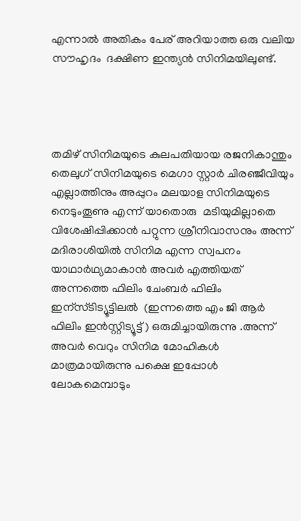എന്നാൽ അതികം പേര് അറിയാത്ത ഒരു വലിയ സൗഹൃദം  ദക്ഷിണ ഇന്ത്യൻ സിനിമയിലുണ്ട്.




തമിഴ് സിനിമയുടെ കുലപതിയായ രജനികാന്തും തെലുഗ് സിനിമയുടെ മെഗാ സ്റ്റാർ ചിരഞ്ജീവിയും എല്ലാത്തിനും അപ്പുറം മലയാള സിനിമയുടെ നെടുംതൂണു എന്ന് യാതൊരു  മടിയുമില്ലാതെ വിശേഷിപ്പിക്കാൻ പറ്റുന്ന ശ്രീനിവാസനും അന്ന് മദിരാശിയിൽ സിനിമ എന്ന സ്വപനം യാഥാർഥ്യമാകാൻ അവർ എത്തിയത് അന്നത്തെ ഫിലിം ചേംബർ ഫിലിം ഇന്സ്ടിട്യൂട്ടിലൽ  (ഇന്നത്തെ എം ജി ആർ ഫിലിം ഇൻസ്റ്റിട്യൂട്ട് ) ഒരുമിച്ചായിരുന്നു .അന്ന്  അവർ വെറും സിനിമ മോഹികൾ മാത്രമായിരുന്നു പക്ഷെ ഇപ്പോൾ ലോകമെമ്പാടും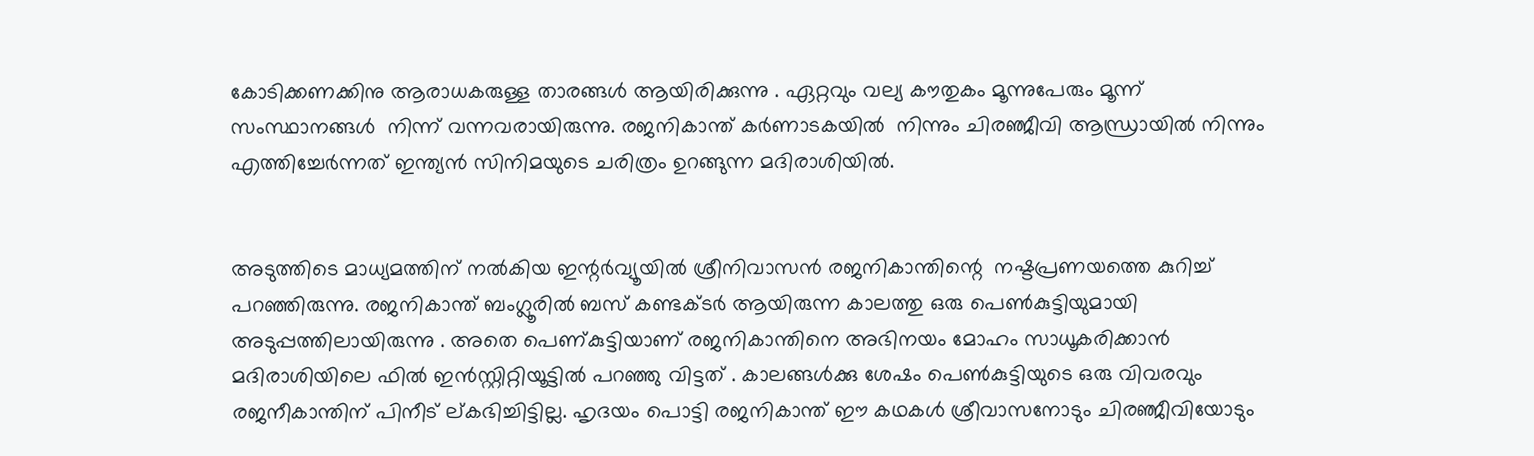കോടിക്കണക്കിനു ആരാധകരുള്ള താരങ്ങൾ ആയിരിക്കുന്നു . ഏറ്റവും വല്യ കൗതുകം മൂന്നുപേരും മൂന്ന് സംസ്ഥാനങ്ങൾ  നിന്ന് വന്നവരായിരുന്നു. രജനികാന്ത് കർണാടകയിൽ  നിന്നും ചിരഞ്ജീവി ആന്ധ്രായിൽ നിന്നും എത്തിച്ചേർന്നത് ഇന്ത്യൻ സിനിമയുടെ ചരിത്രം ഉറങ്ങുന്ന മദിരാശിയിൽ.


അടുത്തിടെ മാധ്യമത്തിന് നൽകിയ ഇന്റർവ്യൂയിൽ ശ്രീനിവാസൻ രജനികാന്തിന്റെ  നഷ്ടപ്രണയത്തെ കുറിച്ച് പറഞ്ഞിരുന്നു. രജനികാന്ത് ബംഗ്ലൂരിൽ ബസ് കണ്ടക്ടർ ആയിരുന്ന കാലത്തു ഒരു പെൺകുട്ടിയുമായി അടുപ്പത്തിലായിരുന്നു . അതെ പെണ്കുട്ടിയാണ് രജനികാന്തിനെ അഭിനയം മോഹം സാധൂകരിക്കാൻ മദിരാശിയിലെ ഫിൽ ഇൻസ്റ്റിറ്റിയൂട്ടിൽ പറഞ്ഞു വിട്ടത് . കാലങ്ങൾക്കു ശേഷം പെൺകുട്ടിയുടെ ഒരു വിവരവും രജനീകാന്തിന് പിനീട് ല്കഭിച്ചിട്ടില്ല. ഹൃദയം പൊട്ടി രജനികാന്ത് ഈ കഥകൾ ശ്രീവാസനോടും ചിരഞ്ജീവിയോടും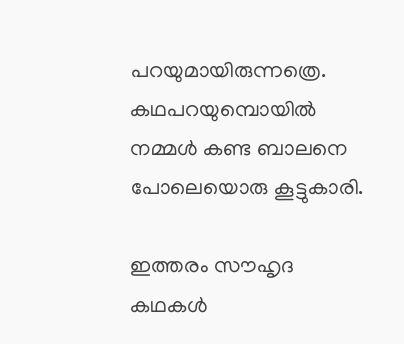പറയുമായിരുന്നത്രെ. കഥപറയുമ്പൊയിൽ നമ്മൾ കണ്ട ബാലനെ പോലെയൊരു കൂട്ടുകാരി.

ഇത്തരം സൗഹൃദ കഥകൾ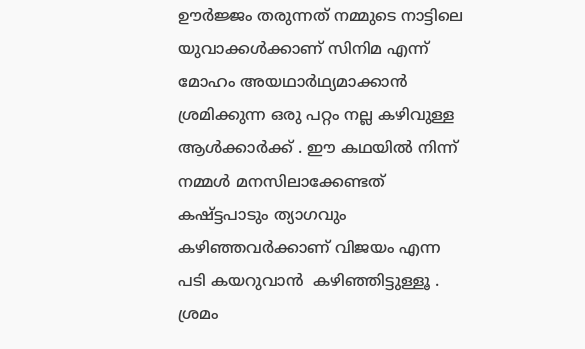ഊർജ്ജം തരുന്നത് നമ്മുടെ നാട്ടിലെ യുവാക്കൾക്കാണ് സിനിമ എന്ന് മോഹം അയഥാർഥ്യമാക്കാൻ ശ്രമിക്കുന്ന ഒരു പറ്റം നല്ല കഴിവുള്ള ആൾക്കാർക്ക് . ഈ കഥയിൽ നിന്ന് നമ്മൾ മനസിലാക്കേണ്ടത് കഷ്ട്ടപാടും ത്യാഗവും കഴിഞ്ഞവർക്കാണ് വിജയം എന്ന പടി കയറുവാൻ  കഴിഞ്ഞിട്ടുള്ളൂ . ശ്രമം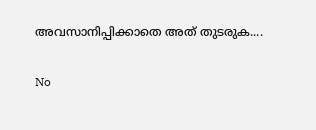അവസാനിപ്പിക്കാതെ അത് തുടരുക....

No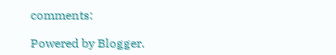comments:

Powered by Blogger.